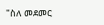"ስለ መደመር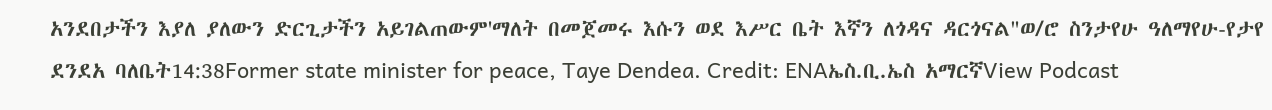አንደበታችን እያለ ያለውን ድርጊታችን አይገልጠውም'ማለት በመጀመሩ እሱን ወደ እሥር ቤት እኛን ለጎዳና ዳርጎናል"ወ/ሮ ስንታየሁ ዓለማየሁ-የታየ ደንደአ ባለቤት14:38Former state minister for peace, Taye Dendea. Credit: ENAኤስ.ቢ.ኤስ አማርኛView Podcast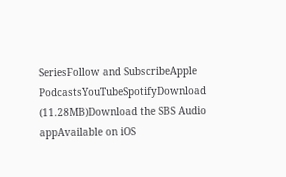SeriesFollow and SubscribeApple PodcastsYouTubeSpotifyDownload (11.28MB)Download the SBS Audio appAvailable on iOS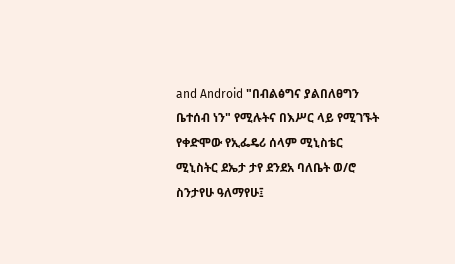and Android "በብልፅግና ያልበለፀግን ቤተሰብ ነን" የሚሉትና በእሥር ላይ የሚገኙት የቀድሞው የኢፌዴሪ ሰላም ሚኒስቴር ሚኒስትር ደኤታ ታየ ደንደአ ባለቤት ወ/ሮ ስንታየሁ ዓለማየሁ፤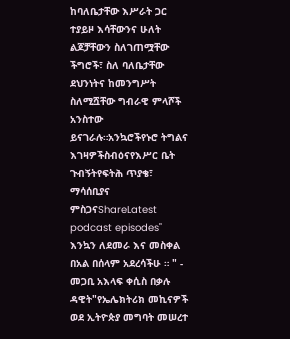ከባለቤታቸው እሥራት ጋር ተያይዞ እሳቸውንና ሁለት ልጆቻቸውን ስለገጠሟቸው ችግሮች፣ ስለ ባለቤታቸው ደህንነትና ከመንግሥት ስለሚሿቸው ግብራዊ ምላሾች አንስተው ይናገራሉ።አንኳሮችየኑሮ ትግልና እገዛዎችስብዕናየእሥር ቤት ጉብኝትየፍትሕ ጥያቄ፣ ማሳሰቢያና ምስጋናShareLatest podcast episodes" እንኳን ለደመራ እና መስቀል በአል በሰላም አደረሳችሁ ። " - መጋቢ አእላፍ ቀሲስ በቃሉ ዳዊት"የኤሌክትሪክ መኪናዎች ወደ ኢትዮጵያ መግባት መሠረተ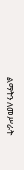ልማትን ለመሥራት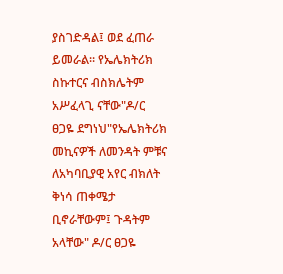ያስገድዳል፤ ወደ ፈጠራ ይመራል። የኤሌክትሪክ ስኩተርና ብስክሌትም አሥፈላጊ ናቸው"ዶ/ር ፀጋዬ ደግነህ"የኤሌክትሪክ መኪናዎች ለመንዳት ምቹና ለአካባቢያዊ አየር ብክለት ቅነሳ ጠቀሜታ ቢኖራቸውም፤ ጉዳትም አላቸው" ዶ/ር ፀጋዬ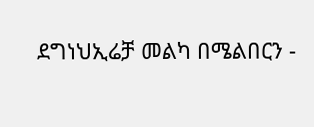ደግነህኢሬቻ መልካ በሜልበርን -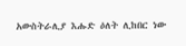አውስትራሊያ እሑድ ዕለት ሊከበር ነው